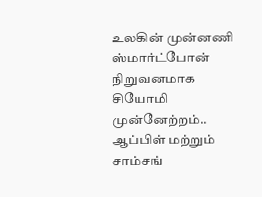உலகின் முன்னணி ஸ்மார்ட்போன் நிறுவனமாக சியோமி முன்னேற்றம்.. ஆப்பிள் மற்றும் சாம்சங்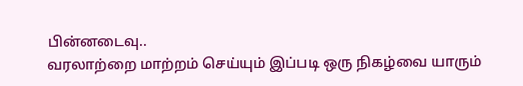பின்னடைவு..
வரலாற்றை மாற்றம் செய்யும் இப்படி ஒரு நிகழ்வை யாரும்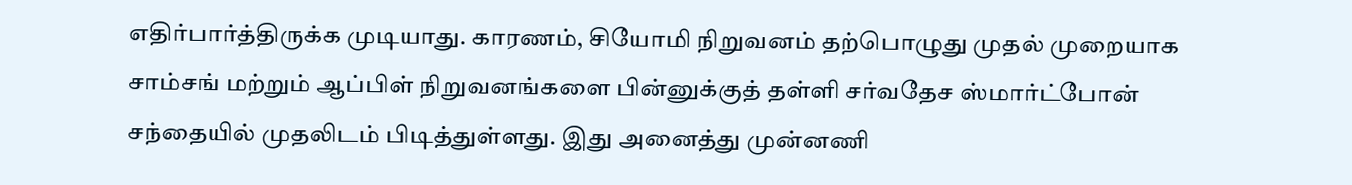எதிர்பார்த்திருக்க முடியாது. காரணம், சியோமி நிறுவனம் தற்பொழுது முதல் முறையாக சாம்சங் மற்றும் ஆப்பிள் நிறுவனங்களை பின்னுக்குத் தள்ளி சர்வதேச ஸ்மார்ட்போன் சந்தையில் முதலிடம் பிடித்துள்ளது. இது அனைத்து முன்னணி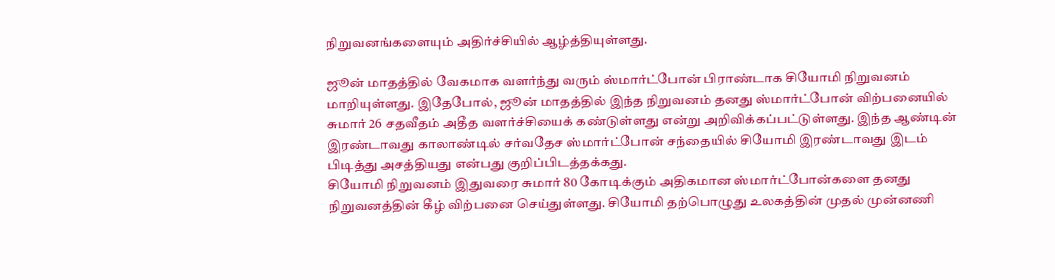நிறுவனங்களையும் அதிர்ச்சியில் ஆழ்த்தியுள்ளது.

ஜூன் மாதத்தில் வேகமாக வளர்ந்து வரும் ஸ்மார்ட்போன் பிராண்டாக சியோமி நிறுவனம் மாறியுள்ளது. இதேபோல், ஜூன் மாதத்தில் இந்த நிறுவனம் தனது ஸ்மார்ட்போன் விற்பனையில் சுமார் 26 சதவீதம் அதீத வளர்ச்சியைக் கண்டுள்ளது என்று அறிவிக்கப்பட்டுள்ளது. இந்த ஆண்டின் இரண்டாவது காலாண்டில் சர்வதேச ஸ்மார்ட்போன் சந்தையில் சியோமி இரண்டாவது இடம் பிடித்து அசத்தியது என்பது குறிப்பிடத்தக்கது.
சியோமி நிறுவனம் இதுவரை சுமார் 80 கோடிக்கும் அதிகமான ஸ்மார்ட்போன்களை தனது நிறுவனத்தின் கீழ் விற்பனை செய்துள்ளது. சியோமி தற்பொழுது உலகத்தின் முதல் முன்னணி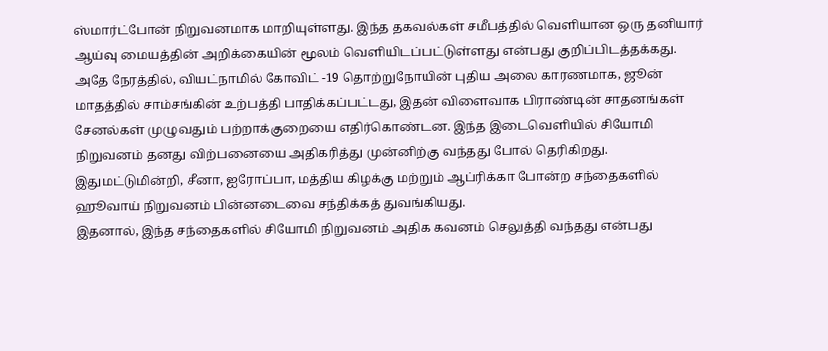ஸ்மார்ட்போன் நிறுவனமாக மாறியுள்ளது. இந்த தகவல்கள் சமீபத்தில் வெளியான ஒரு தனியார் ஆய்வு மையத்தின் அறிக்கையின் மூலம் வெளியிடப்பட்டுள்ளது என்பது குறிப்பிடத்தக்கது.
அதே நேரத்தில், வியட்நாமில் கோவிட் -19 தொற்றுநோயின் புதிய அலை காரணமாக, ஜூன் மாதத்தில் சாம்சங்கின் உற்பத்தி பாதிக்கப்பட்டது, இதன் விளைவாக பிராண்டின் சாதனங்கள் சேனல்கள் முழுவதும் பற்றாக்குறையை எதிர்கொண்டன. இந்த இடைவெளியில் சியோமி நிறுவனம் தனது விற்பனையை அதிகரித்து முன்னிற்கு வந்தது போல் தெரிகிறது. இதுமட்டுமின்றி, சீனா, ஐரோப்பா, மத்திய கிழக்கு மற்றும் ஆப்ரிக்கா போன்ற சந்தைகளில் ஹூவாய் நிறுவனம் பின்னடைவை சந்திக்கத் துவங்கியது.
இதனால், இந்த சந்தைகளில் சியோமி நிறுவனம் அதிக கவனம் செலுத்தி வந்தது என்பது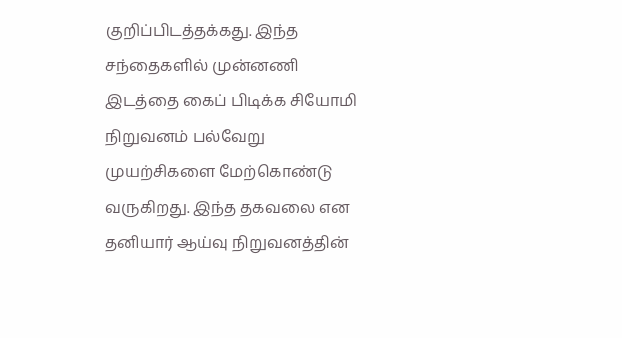குறிப்பிடத்தக்கது. இந்த சந்தைகளில் முன்னணி இடத்தை கைப் பிடிக்க சியோமி நிறுவனம் பல்வேறு முயற்சிகளை மேற்கொண்டு வருகிறது. இந்த தகவலை என தனியார் ஆய்வு நிறுவனத்தின்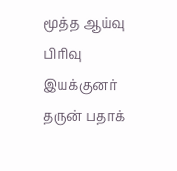மூத்த ஆய்வு பிரிவு இயக்குனர் தருன் பதாக்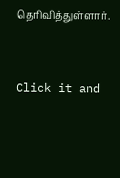தெரிவித்துள்ளார்.


Click it and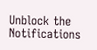Unblock the Notifications